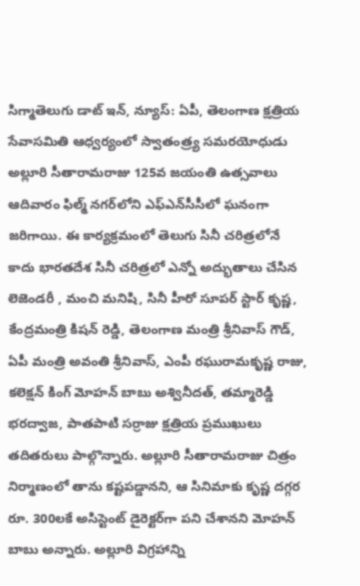సిగ్మాతెలుగు డాట్ ఇన్, న్యూస్: ఏపీ, తెలంగాణ క్షత్రియ సేవాసమితి ఆధ్వర్యంలో స్వాతంత్ర్య సమరయోధుడు అల్లూరి సీతారామరాజు 125వ జయంతి ఉత్సవాలు ఆదివారం ఫిల్మ్ నగర్‌లోని ఎఫ్‌ఎన్‌సీసీలో ఘనంగా జరిగాయి. ఈ కార్యక్రమంలో తెలుగు సినీ చరిత్రలోనే కాదు భారతదేశ సినీ చరిత్రలో ఎన్నో అద్భుతాలు చేసిన లెజెండరీ , మంచి మనిషి, సినీ హీరో సూపర్ స్టార్ కృష్ణ, కేంద్రమంత్రి కిషన్ రెడ్డి, తెలంగాణ మంత్రి శ్రీనివాస్ గౌడ్, ఏపీ మంత్రి అవంతి శ్రీనివాస్, ఎంపీ రఘురామకృష్ణ రాజు, కలెక్షన్ కింగ్ మోహన్ బాబు అశ్వినీదత్, తమ్మారెడ్డి భరద్వాజ, పాతపాటి సర్రాజు క్షత్రియ ప్రముఖులు తదితరులు పాల్గొన్నారు. అల్లూరి సీతారామరాజు చిత్రం నిర్మాణంలో తాను కష్టపడ్డానని, ఆ సినిమాకు కృష్ణ దగ్గర రూ. 300లకే అసిస్టెంట్ డైరెక్టర్‌గా పని చేశానని మోహన్ బాబు అన్నారు. అల్లూరి విగ్రహాన్ని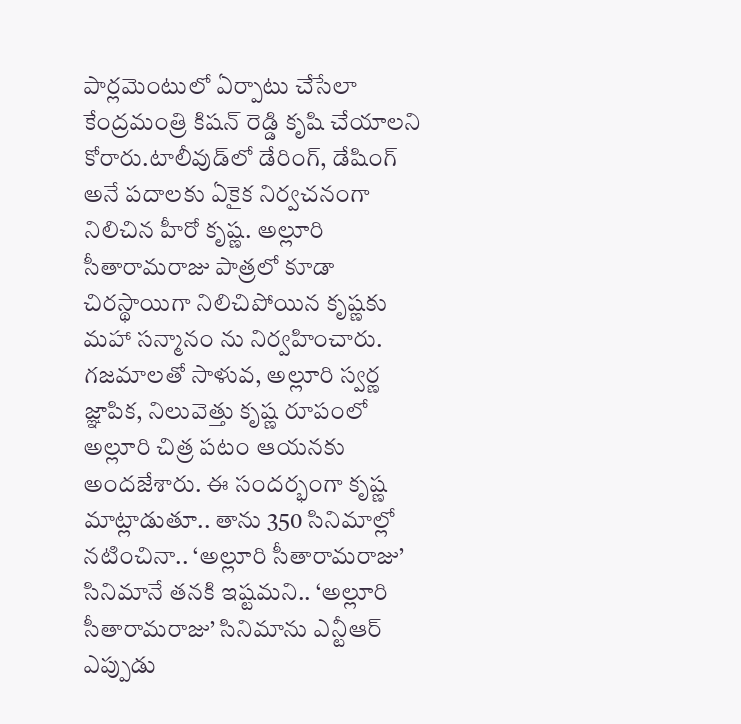పార్లమెంటులో ఏర్పాటు చేసేలా కేంద్రమంత్రి కిషన్ రెడ్డి కృషి చేయాలని కోరారు.టాలీవుడ్‌లో డేరింగ్, డేషింగ్ అనే పదాలకు ఏకైక నిర్వచనంగా నిలిచిన హీరో కృష్ణ. అల్లూరి సీతారామరాజు పాత్రలో కూడా చిరస్థాయిగా నిలిచిపోయిన కృష్ణకు మహా సన్మానం ను నిర్వహించారు. గజమాలతో సాళువ, అల్లూరి స్వర్ణ జ్ఞాపిక, నిలువెత్తు కృష్ణ రూపంలో అల్లూరి చిత్ర పటం ఆయనకు అందజేశారు. ఈ సందర్భంగా కృష్ణ మాట్లాడుతూ.. తాను 350 సినిమాల్లో నటించినా.. ‘అల్లూరి సీతారామరాజు’ సినిమానే తనకి ఇష్టమని.. ‘అల్లూరి సీతారామరాజు’ సినిమాను ఎన్టీఆర్ ఎప్పుడు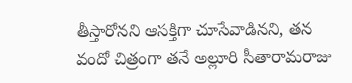తీస్తారోనని ఆసక్తిగా చూసేవాడినని, తన వందో చిత్రంగా తనే అల్లూరి సీతారామరాజు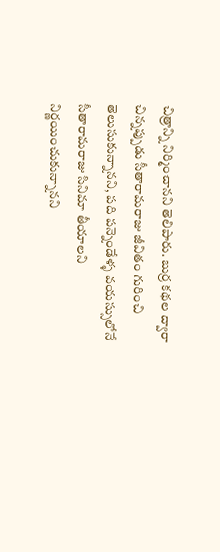చిత్రాన్ని నిర్మించానని తెలిపారు. బుర్ర కథల ద్వారా చిన్నప్పుడు సీతారామరాజు జీవితం గురించి తెలుసుకున్నానని, పది పన్నెండేళ్ళ వయస్సులోనే సీతారామరాజు సినిమా తీయాలని నిర్ణయించుకున్నానని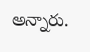అన్నారు.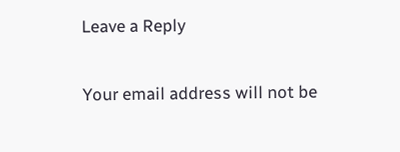Leave a Reply

Your email address will not be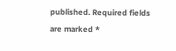published. Required fields are marked *